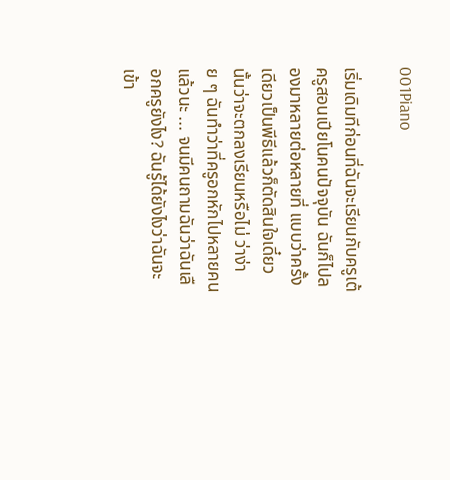001Piano

เริ่มเดิมทีก่อนที่ฉันจะเรียนกับครูเต้ ครูสอนเปียโนคนปัจจุบัน ฉันก็ไปลองมาหลายต่อหลายที่ แบบว่าครั้งเดียวเป็นพีธีแล้วก็ตัดสินใจเดี๋ยวนั้นว่าจะตกลงเรียนหรือไม่ ว่าง่าย ๆ ฉันทำว่าที่ครูอกหักไปหลายคนแล้วนะ ... จนมีคนถามฉันว่าฉันเลือกครูยังไง? ฉันรู้ได้ยังไงว่าฉันจะเข้า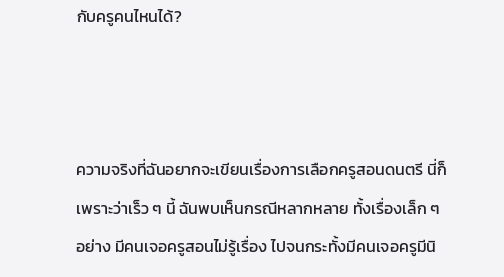กับครูคนไหนได้?



ความจริงที่ฉันอยากจะเขียนเรื่องการเลือกครูสอนดนตรี นี่ก็เพราะว่าเร็ว ๆ นี้ ฉันพบเห็นกรณีหลากหลาย ทั้งเรื่องเล็ก ๆ อย่าง มีคนเจอครูสอนไม่รู้เรื่อง ไปจนกระทั้งมีคนเจอครูมีนิ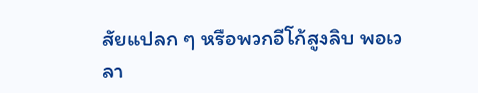สัยแปลก ๆ หรือพวกอีโก้สูงลิบ พอเวลา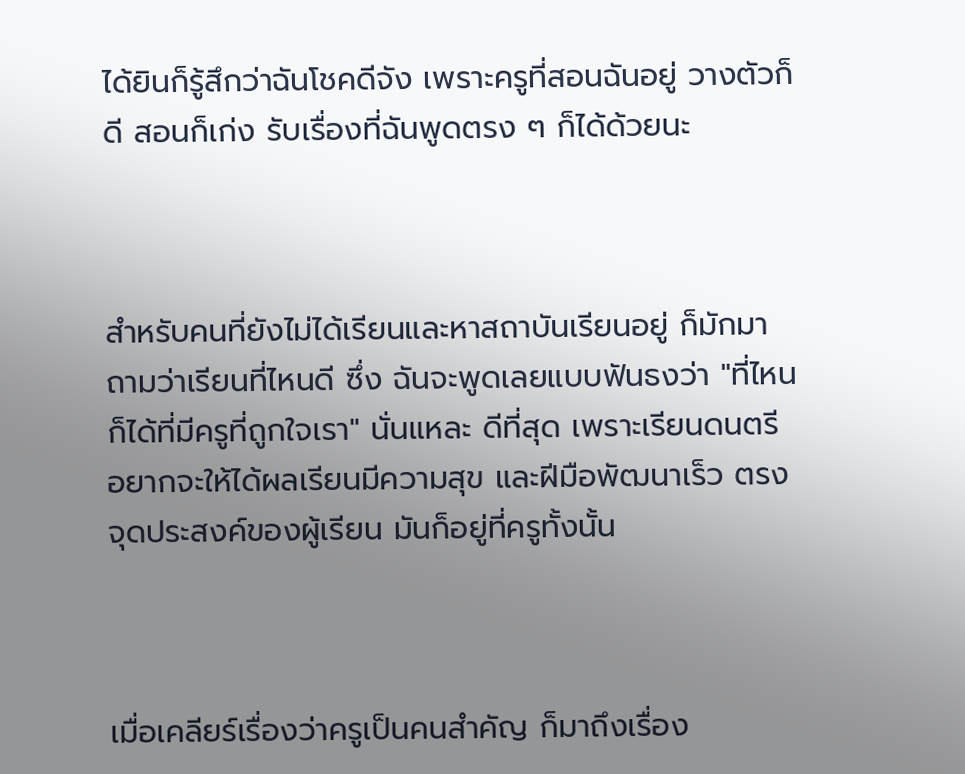ได้ยินก็รู้สึกว่าฉันโชคดีจัง เพราะครูที่สอนฉันอยู่ วางตัวก็ดี สอนก็เก่ง รับเรื่องที่ฉันพูดตรง ๆ ก็ได้ด้วยนะ



สำหรับคนที่ยังไม่ได้เรียนและหาสถาบันเรียนอยู่ ก็มักมาถามว่าเรียนที่ไหนดี ซึ่ง ฉันจะพูดเลยแบบฟันธงว่า "ที่ไหนก็ได้ที่มีครูที่ถูกใจเรา" นั่นแหละ ดีที่สุด เพราะเรียนดนตรี อยากจะให้ได้ผลเรียนมีความสุข และฝีมือพัฒนาเร็ว ตรงจุดประสงค์ของผู้เรียน มันก็อยู่ที่ครูทั้งนั้น



เมื่อเคลียร์เรื่องว่าครูเป็นคนสำคัญ ก็มาถึงเรื่อง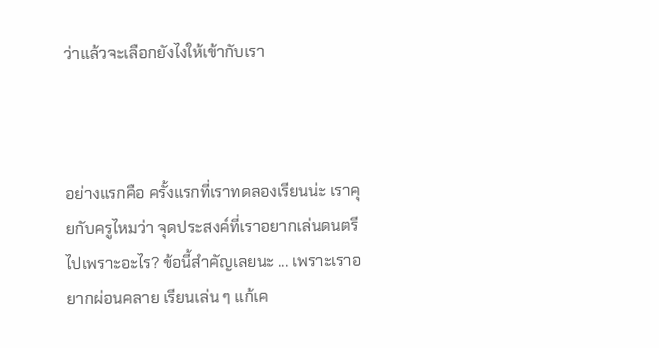ว่าแล้วจะเลือกยังไงให้เข้ากับเรา



อย่างแรกคือ ครั้งแรกที่เราทดลองเรียนน่ะ เราคุยกับครูไหมว่า จุดประสงค์ที่เราอยากเล่นดนตรีไปเพราะอะไร? ข้อนี้สำคัญเลยนะ ... เพราะเราอยากผ่อนคลาย เรียนเล่น ๆ แก้เค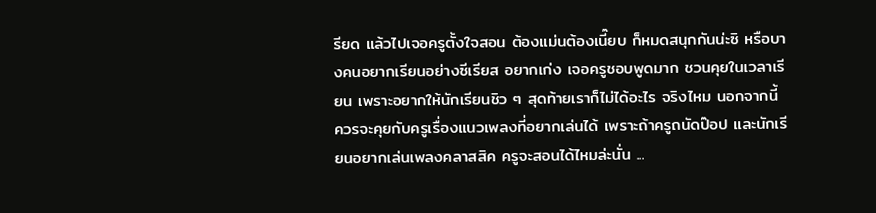รียด แล้วไปเจอครูตั้งใจสอน ต้องแม่นต้องเนี๊ยบ ก็หมดสนุกกันน่ะซิ หรือบางคนอยากเรียนอย่างซีเรียส อยากเก่ง เจอครูชอบพูดมาก ชวนคุยในเวลาเรียน เพราะอยากให้นักเรียนชิว ๆ สุดท้ายเราก็ไม่ได้อะไร จริงไหม นอกจากนี้ ควรจะคุยกับครูเรื่องแนวเพลงที่อยากเล่นได้ เพราะถ้าครูถนัดป๊อป และนักเรียนอยากเล่นเพลงคลาสสิค ครูจะสอนได้ไหมล่ะนั่น ...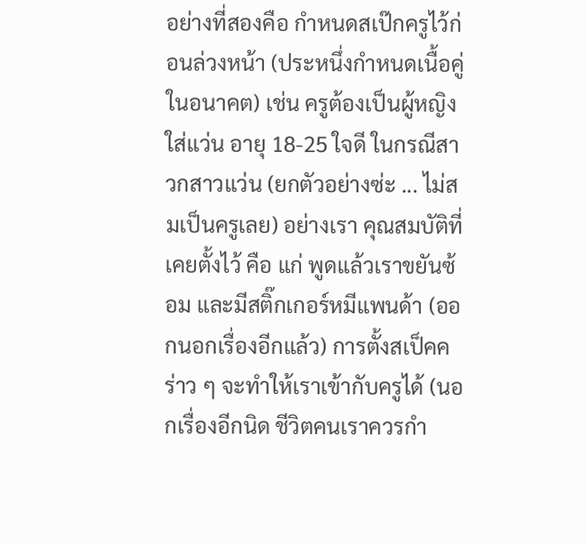อย่างที่สองคือ กำหนดสเป๊กครูไว้ก่อนล่วงหน้า (ประหนึ่งกำหนดเนื้อคู่ในอนาคต) เช่น ครูต้องเป็นผู้หญิง ใส่แว่น อายุ 18-25 ใจดี ในกรณีสาวกสาวแว่น (ยกตัวอย่างซ่ะ ... ไม่สมเป็นครูเลย) อย่างเรา คุณสมบัติที่เคยตั้งไว้ คือ แก่ พูดแล้วเราขยันซ้อม และมีสติ๊กเกอร์หมีแพนด้า (ออกนอกเรื่องอีกแล้ว) การตั้งสเป็คคร่าว ๆ จะทำให้เราเข้ากับครูได้ (นอกเรื่องอีกนิด ชีวิตคนเราควรกำ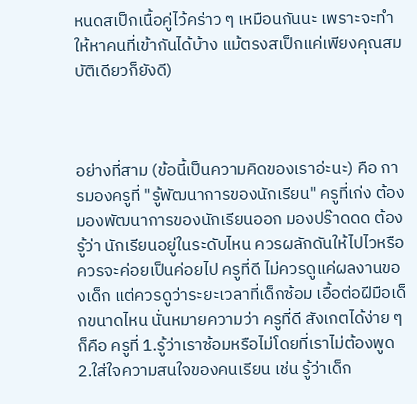หนดสเป็กเนื้อคู่ไว้คร่าว ๆ เหมือนกันนะ เพราะจะทำให้หาคนที่เข้ากันได้บ้าง แม้ตรงสเป็กแค่เพียงคุณสมบัติเดียวก็ยังดี)



อย่างที่สาม (ข้อนี้เป็นความคิดของเราอ่ะนะ) คือ การมองครูที่ "รู้พัฒนาการของนักเรียน" ครูที่เก่ง ต้องมองพัฒนาการของนักเรียนออก มองปร๊าดดด ต้องรู้ว่า นักเรียนอยู่ในระดับไหน ควรผลักดันให้ไปไวหรือควรจะค่อยเป็นค่อยไป ครูที่ดี ไม่ควรดูแค่ผลงานของเด็ก แต่ควรดูว่าระยะเวลาที่เด็กซ้อม เอื้อต่อฝีมือเด็กขนาดไหน นั่นหมายความว่า ครูที่ดี สังเกตได้ง่าย ๆ ก็คือ ครูที่ 1.รู้ว่าเราซ้อมหรือไม่โดยที่เราไม่ต้องพูด 2.ใส่ใจความสนใจของคนเรียน เช่น รู้ว่าเด็ก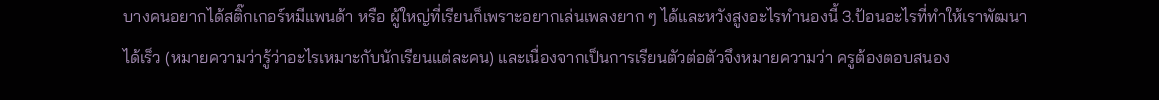บางคนอยากได้สติ๊กเกอร์หมีแพนด้า หรือ ผู้ใหญ่ที่เรียนก็เพราะอยากเล่นเพลงยาก ๆ ได้และหวังสูงอะไรทำนองนี้ 3.ป้อนอะไรที่ทำให้เราพัฒนาได้เร็ว (หมายความว่ารู้ว่าอะไรเหมาะกับนักเรียนแต่ละคน) และเนื่องจากเป็นการเรียนตัวต่อตัวจึงหมายความว่า ครูต้องตอบสนอง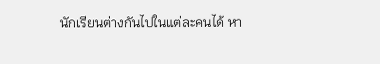นักเรียนต่างกันไปในแต่ละคนได้ หา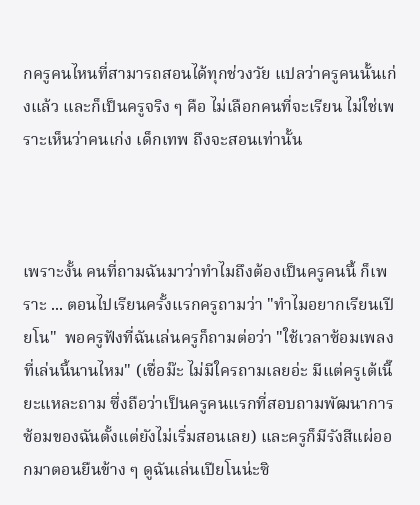กครูคนไหนที่สามารถสอนได้ทุกช่วงวัย แปลว่าครูคนนั้นเก่งแล้ว และก็เป็นครูจริง ๆ คือ ไม่เลือกคนที่จะเรียน ไม่ใช่เพราะเห็นว่าคนเก่ง เด็กเทพ ถึงจะสอนเท่านั้น



เพราะงั้น คนที่ถามฉันมาว่าทำไมถึงต้องเป็นครูคนนึ้ ก็เพราะ ... ตอนไปเรียนครั้งแรกครูถามว่า "ทำไมอยากเรียนเปียโน"  พอครูฟังที่ฉันเล่นครูก็ถามต่อว่า "ใช้เวลาซ้อมเพลงที่เล่นนี้นานไหม" (เชื่อม๊ะ ไม่มีใครถามเลยอ่ะ มีแต่ครูเต้เนี๊ยะแหละถาม ซึ่งถือว่าเป็นครูคนแรกที่สอบถามพัฒนาการซ้อมของฉันตั้งแต่ยังไม่เริ่มสอนเลย) และครูก็มีรังสีแผ่ออกมาตอนยืนข้าง ๆ ดูฉันเล่นเปียโนน่ะซิ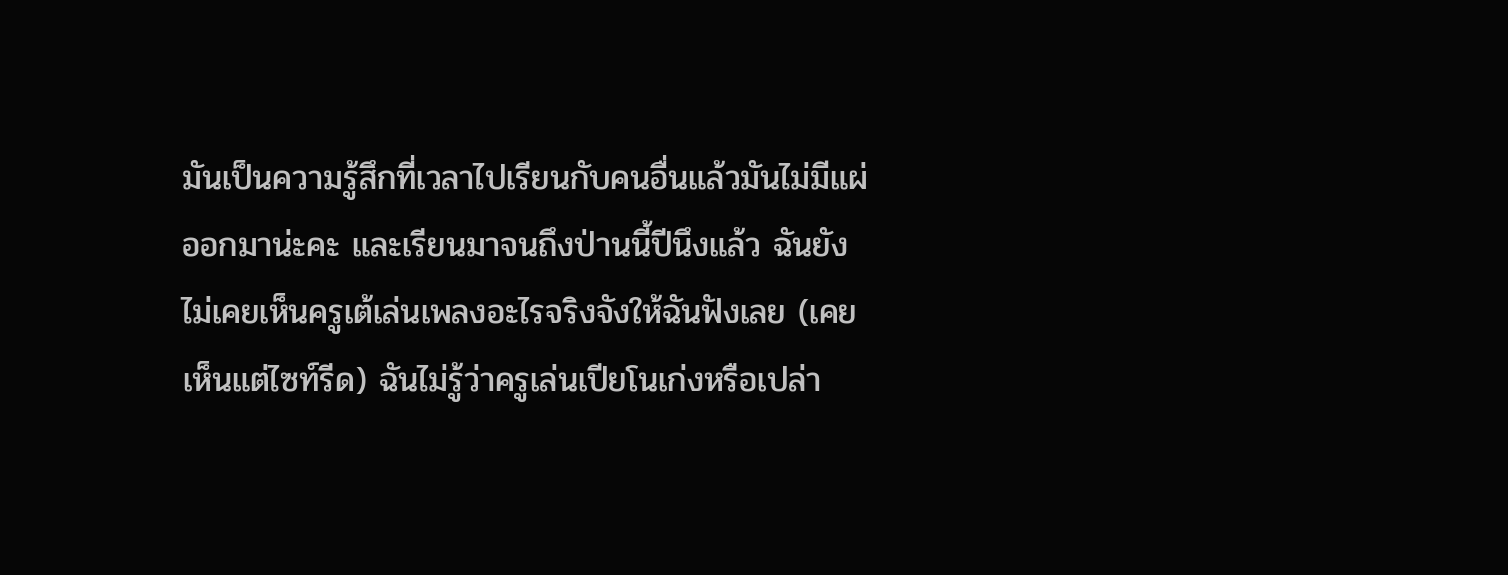มันเป็นความรู้สึกที่เวลาไปเรียนกับคนอื่นแล้วมันไม่มีแผ่ออกมาน่ะคะ และเรียนมาจนถึงป่านนี้ปีนึงแล้ว ฉันยังไม่เคยเห็นครูเต้เล่นเพลงอะไรจริงจังให้ฉันฟังเลย (เคยเห็นแต่ไซท์รีด) ฉันไม่รู้ว่าครูเล่นเปียโนเก่งหรือเปล่า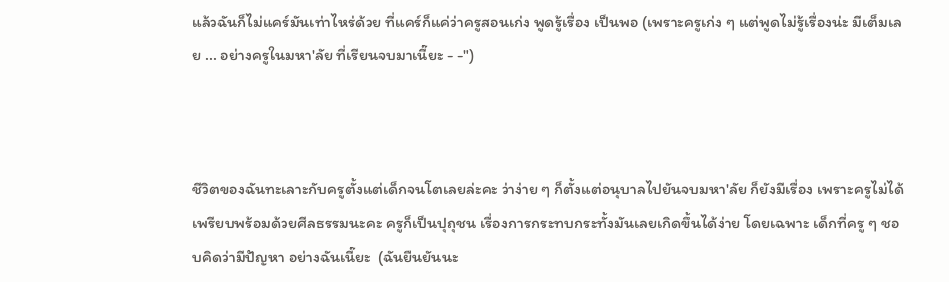แล้วฉันก็ไม่แคร์มันเท่าไหร่ด้วย ที่แคร์ก็แค่ว่าครูสอนเก่ง พูดรู้เรื่อง เป็นพอ (เพราะครูเก่ง ๆ แต่พูดไม่รู้เรื่องน่ะ มีเต็มเลย ... อย่างครูในมหา'ลัย ที่เรียนจบมาเนี๊ยะ - -")



ชีวิตของฉันทะเลาะกับครูตั้งแต่เด็กจนโตเลยล่ะคะ ว่าง่าย ๆ ก็ตั้งแต่อนุบาลไปยันจบมหา'ลัย ก็ยังมีเรื่อง เพราะครูไม่ได้เพรียบพร้อมด้วยศีลธรรมนะคะ ครูก็เป็นปุถุชน เรื่องการกระทบกระทั้งมันเลยเกิดขึ้นได้ง่าย โดยเฉพาะ เด็กที่ครู ๆ ชอบคิดว่ามีปัญหา อย่างฉันเนี๊ยะ  (ฉันยืนยันนะ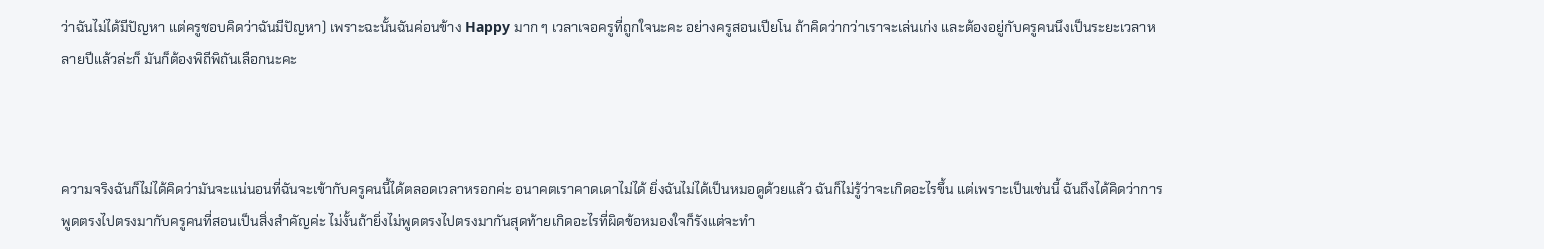ว่าฉันไม่ได้มีปัญหา แต่ครูชอบคิดว่าฉันมีปัญหา) เพราะฉะนั้นฉันค่อนข้าง Happy มาก ๆ เวลาเจอครูที่ถูกใจนะคะ อย่างครูสอนเปียโน ถ้าคิดว่ากว่าเราจะเล่นเก่ง และต้องอยู่กับครูคนนึงเป็นระยะเวลาหลายปีแล้วล่ะก็ มันก็ต้องพิถีพิถันเลือกนะคะ



ความจริงฉันก็ไม่ได้คิดว่ามันจะแน่นอนที่ฉันจะเข้ากับครูคนนี้ได้ตลอดเวลาหรอกค่ะ อนาคตเราคาดเดาไม่ได้ ยิ่งฉันไม่ได้เป็นหมอดูด้วยแล้ว ฉันก็ไม่รู้ว่าจะเกิดอะไรขึ้น แต่เพราะเป็นเช่นนี้ ฉันถึงได้คิดว่าการพูดตรงไปตรงมากับครูคนที่สอนเป็นสิ่งสำคัญค่ะ ไม่งั้นถ้ายิ่งไม่พูดตรงไปตรงมากันสุดท้ายเกิดอะไรที่ผิดข้อหมองใจก็รังแต่จะทำ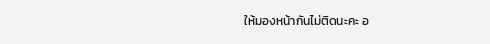ให้มองหน้ากันไม่ติดนะคะ อ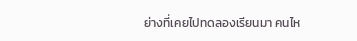ย่างที่เคยไปทดลองเรียนมา คนไห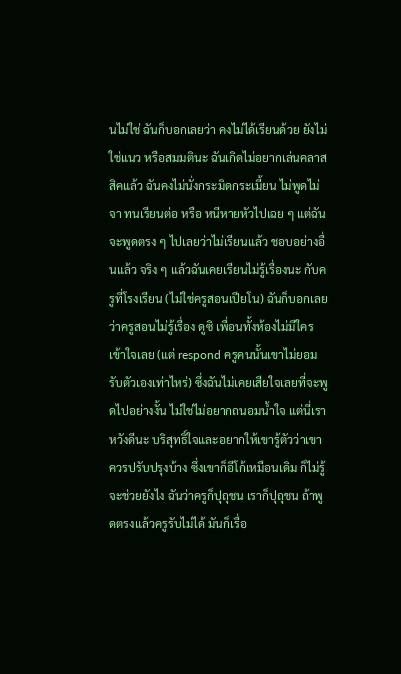นไม่ใช่ ฉันก็บอกเลยว่า คงไม่ได้เรียนด้วย ยังไม่ใช่แนว หรือสมมตินะ ฉันเกิดไม่อยากเล่นคลาสสิคแล้ว ฉันคงไม่นั่งกระมิดกระเมี้ยน ไม่พูดไม่จา ทนเรียนต่อ หรือ หนีหายหัวไปเฉย ๆ แต่ฉันจะพูดตรง ๆ ไปเลยว่าไม่เรียนแล้ว ชอบอย่างอื่นแล้ว จริง ๆ แล้วฉันเคยเรียนไม่รู้เรื่องนะ กับครูที่โรงเรียน (ไม่ใช่ครูสอนเปียโน) ฉันก็บอกเลยว่าครูสอนไม่รู้เรื่อง ดูซิ เพื่อนทั้งห้องไม่มีใครเข้าใจเลย (แต่ respond ครูคนนั้นเขาไม่ยอมรับตัวเองเท่าไหร่) ซึ่งฉันไม่เคยเสียใจเลยที่จะพูดไปอย่างงั้น ไม่ใช่ไม่อยากถนอมน้ำใจ แต่นี่เราหวังดีนะ บริสุทธิ์ใจและอยากให้เขารู้ตัวว่าเขาควรปรับปรุงบ้าง ซึ่งเขาก็อีโก้เหมือนเดิม ก็ไม่รู้จะช่วยยังไง ฉันว่าครูก็ปุถุชน เราก็ปุถุชน ถ้าพูดตรงแล้วครูรับไม่ได้ มันก็เรื่อ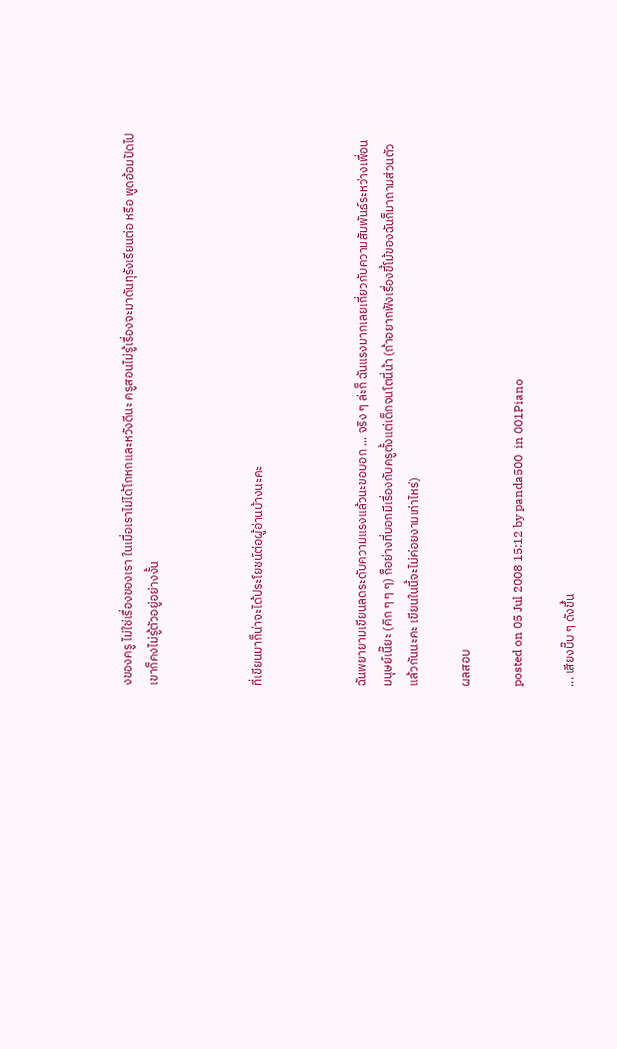งของครู ไม่ใช่เรื่องของเรา ในเมื่อเราไม่ได้โกหกและหวังดีนะ ครูสอนไม่รู้เรื่องจะมาดันทุรังเรียนต่อ หรือ พูดอ้อมปัดไป เขาก็คงไม่รู้ตัวอยู่อย่างงั้น



ที่เขียนมาก็น่าจะได้ประโยชน์ต่อผู้อ่านบ้างนะคะ



ฉันพยายามเขียนลดระดับความแรงแล้วนะขอบอก ... จริง ๆ ล่ะก็ ฉันแรงมากเลยเกี่ยวกับความสัมพันธ์ระหว่างเพื่อนมนุษย์เนี๊ยะ (คิก ๆ ๆ ๆ) ก็อย่างที่บอกมีเรื่องกับครูตั้งแต่เด็กจนโตนี่น้า (ถ้าอยากฟังเรื่องขี้โม้ของฉันก็มาถามส่วนตัวแล้วกันนะคะ เขียนในนี้จะไม่ค่อยงามเท่าไหร่)

ผลสอบ

posted on 05 Jul 2008 15:12 by panda500  in 001Piano

... เสียงบี๊บ ๆ ดังขึ้น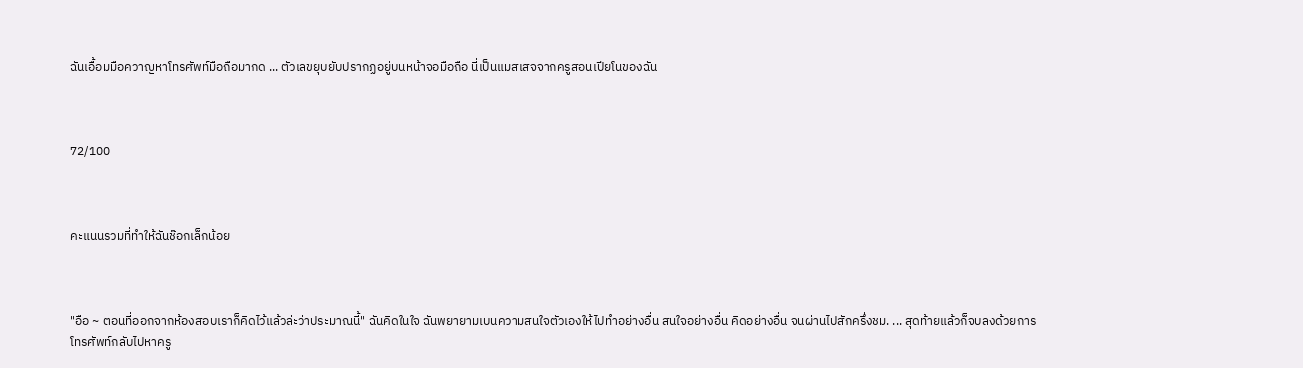ฉันเอื้อมมือควาญหาโทรศัพท์มือถือมากด ... ตัวเลขยุบยับปรากฏอยู่บนหน้าจอมือถือ นี่เป็นแมสเสจจากครูสอนเปียโนของฉัน



72/100



คะแนนรวมที่ทำให้ฉันช๊อกเล็กน้อย



"อือ ~ ตอนที่ออกจากห้องสอบเราก็คิดไว้แล้วล่ะว่าประมาณนี้" ฉันคิดในใจ ฉันพยายามเบนความสนใจตัวเองให้ไปทำอย่างอื่น สนใจอย่างอื่น คิดอย่างอื่น จนผ่านไปสักครึ่งชม. ... สุดท้ายแล้วก็จบลงด้วยการโทรศัพท์กลับไปหาครู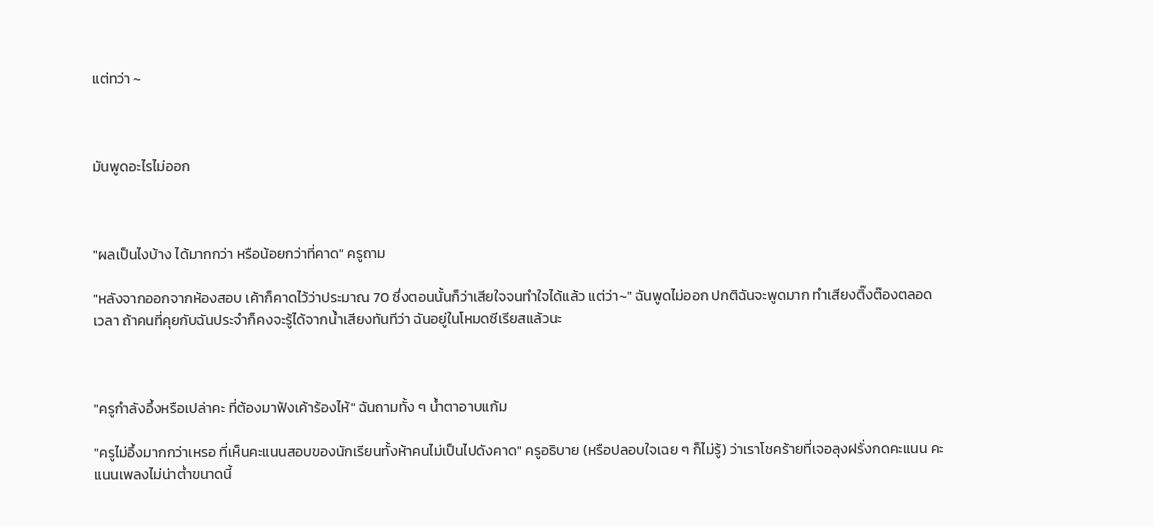แต่ทว่า ~



มันพูดอะไรไม่ออก



"ผลเป็นไงบ้าง ได้มากกว่า หรือน้อยกว่าที่คาด" ครูถาม

"หลังจากออกจากห้องสอบ เค้าก็คาดไว้ว่าประมาณ 70 ซึ่งตอนนั้นก็ว่าเสียใจจนทำใจได้แล้ว แต่ว่า~" ฉันพูดไม่ออก ปกติฉันจะพูดมาก ทำเสียงติ๊งต๊องตลอดเวลา ถ้าคนที่คุยกับฉันประจำก็คงจะรู้ได้จากน้ำเสียงทันทีว่า ฉันอยู่ในโหมดซีเรียสแล้วนะ



"ครูกำลังอึ้งหรือเปล่าคะ ที่ต้องมาฟังเค้าร้องไห้" ฉันถามทั้ง ๆ น้ำตาอาบแก้ม

"ครูไม่อึ้งมากกว่าเหรอ ที่เห็นคะแนนสอบของนักเรียนทั้งห้าคนไม่เป็นไปดังคาด" ครูอธิบาย (หรือปลอบใจเฉย ๆ ก็ไม่รู้) ว่าเราโชคร้ายที่เจอลุงฝรั่งกดคะแนน คะแนนเพลงไม่น่าต่ำขนาดนี้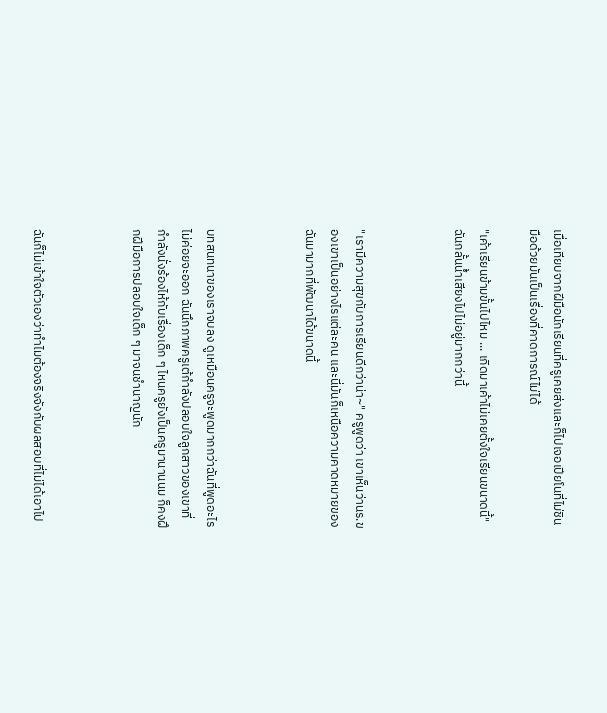เมื่อเทียบจากฝีมือนักเรียนที่ครูเคยส่งและก็ไปเจอเปียโนที่ไม่ชินมือด้วยมันเป็นเรื่องที่คาดการณ์ไม่ได้

"เค้าเรียนข้ามขั้นไปไหม ... เกิดมาเค้าไม่เคยตั้งใจเรียนขนาดนี้" ฉันกลั้นน้ำเสียงไปไม่อยู่มากกว่านี้



"เรามีความสุขกับการเรียนดีกว่าน่า~" ครูพูดว่า เขาเห็นว่านร.ของเขาเป็นอย่างไรแต่ละคน และนี่มันก็เหนือความคาดหมายของฉันมามากที่พัฒนาได้ขนาดนี้



บทสนทนาของเราจบลง ดูเหมือนครูจะพูดมากกว่าฉันที่พูดอะไรไม่ค่อยจะออก ฉันนึกภาพครูเต้กำลังปลอบใจลูกสาวของเขาที่กำลังนั่งร้องไห้กับเรื่องเด็ก ๆ ไหนครูยังเป็นครูมานานนม ก็คงฝึกฝีมือการปลอบใจเด็ก ๆ มาจนชำนาญนัก



ฉันก็ไม่เข้าใจตัวเองว่าทำไมต้องจริงจังกับผลสอบที่ไม่ได้เอาไป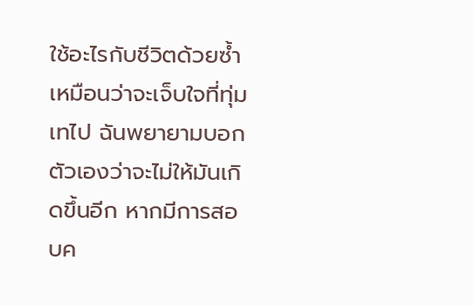ใช้อะไรกับชีวิตด้วยซ้ำ เหมือนว่าจะเจ็บใจที่ทุ่มเทไป ฉันพยายามบอกตัวเองว่าจะไม่ให้มันเกิดขึ้นอีก หากมีการสอบค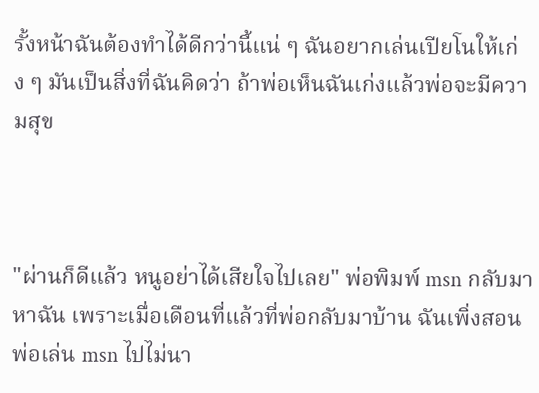รั้งหน้าฉันต้องทำได้ดีกว่านี้แน่ ๆ ฉันอยากเล่นเปียโนให้เก่ง ๆ มันเป็นสิ่งที่ฉันคิดว่า ถ้าพ่อเห็นฉันเก่งแล้วพ่อจะมีความสุข



"ผ่านก็ดีแล้ว หนูอย่าได้เสียใจไปเลย" พ่อพิมพ์ msn กลับมาหาฉัน เพราะเมื่อเดือนที่แล้วที่พ่อกลับมาบ้าน ฉันเพิ่งสอนพ่อเล่น msn ไปไม่นา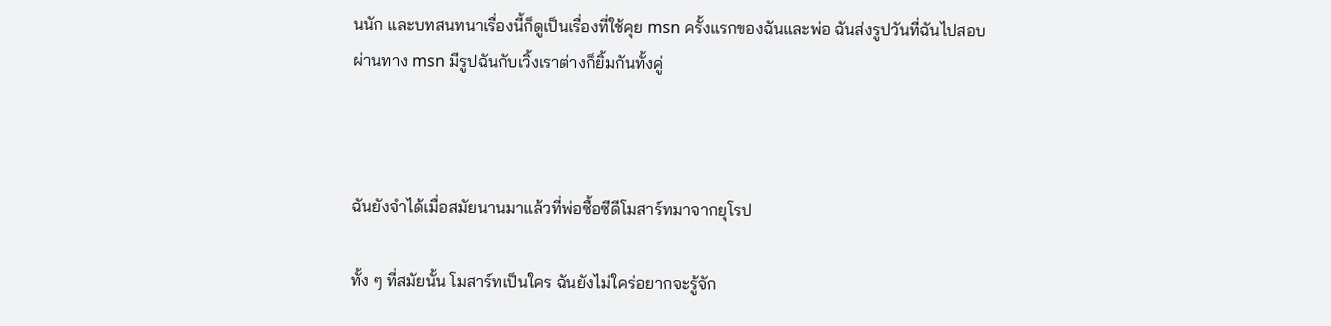นนัก และบทสนทนาเรื่องนี้ก็ดูเป็นเรื่องที่ใช้คุย msn ครั้งแรกของฉันและพ่อ ฉันส่งรูปวันที่ฉันไปสอบ ผ่านทาง msn มีรูปฉันกับเวิ้งเราต่างก็ยิ้มกันทั้งคู่



ฉันยังจำได้เมื่อสมัยนานมาแล้วที่พ่อซื้อซีดีโมสาร์ทมาจากยุโรป

ทั้ง ๆ ที่สมัยนั้น โมสาร์ทเป็นใคร ฉันยังไม่ใคร่อยากจะรู้จัก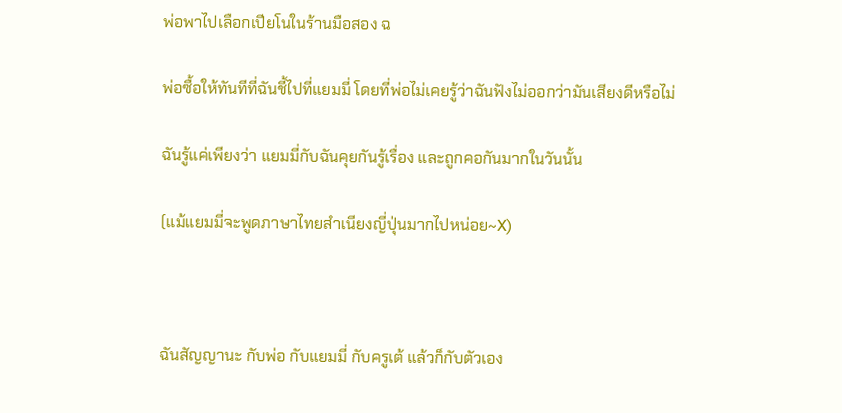พ่อพาไปเลือกเปียโนในร้านมือสอง ฉ

พ่อซื้อให้ทันทีที่ฉันชี้ไปที่แยมมี่ โดยที่พ่อไม่เคยรู้ว่าฉันฟังไม่ออกว่ามันเสียงดีหรือไม่

ฉันรู้แค่เพียงว่า แยมมี่กับฉันคุยกันรู้เรื่อง และถูกคอกันมากในวันนั้น

(แม้แยมมี่จะพูดภาษาไทยสำเนียงญี่ปุ่นมากไปหน่อย~X)



ฉันสัญญานะ กับพ่อ กับแยมมี่ กับครูเต้ แล้วก็กับตัวเอง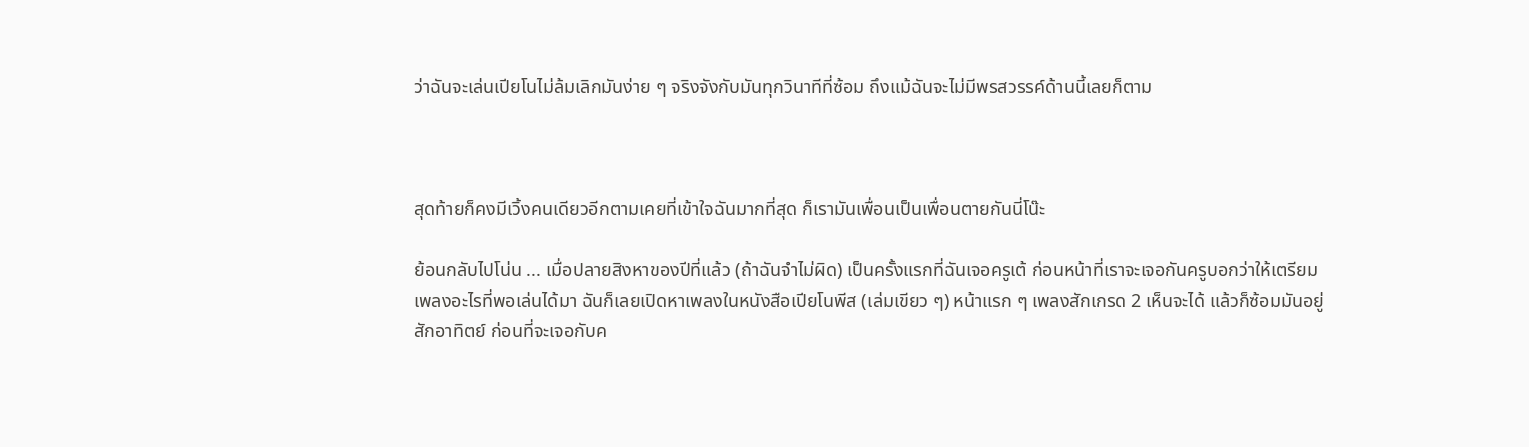ว่าฉันจะเล่นเปียโนไม่ล้มเลิกมันง่าย ๆ จริงจังกับมันทุกวินาทีที่ซ้อม ถึงแม้ฉันจะไม่มีพรสวรรค์ด้านนี้เลยก็ตาม



สุดท้ายก็คงมีเวิ้งคนเดียวอีกตามเคยที่เข้าใจฉันมากที่สุด ก็เรามันเพื่อนเป็นเพื่อนตายกันนี่โน๊ะ

ย้อนกลับไปโน่น ... เมื่อปลายสิงหาของปีที่แล้ว (ถ้าฉันจำไม่ผิด) เป็นครั้งแรกที่ฉันเจอครูเต้ ก่อนหน้าที่เราจะเจอกันครูบอกว่าให้เตรียมเพลงอะไรที่พอเล่นได้มา ฉันก็เลยเปิดหาเพลงในหนังสือเปียโนพีส (เล่มเขียว ๆ) หน้าแรก ๆ เพลงสักเกรด 2 เห็นจะได้ แล้วก็ซ้อมมันอยู่สักอาทิตย์ ก่อนที่จะเจอกับค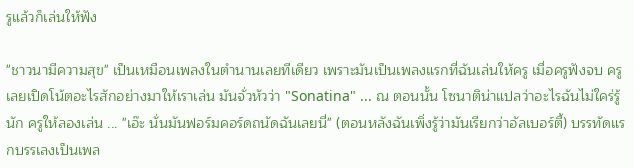รูแล้วก็เล่นให้ฟัง

"ชาวนามีความสุข" เป็นเหมือนเพลงในตำนานเลยทีเดียว เพราะมันเป็นเพลงแรกที่ฉันเล่นให้ครู เมื่อครูฟังจบ ครูเลยเปิดโน้ตอะไรสักอย่างมาให้เราเล่น มันจั่วหัวว่า "Sonatina" ... ณ ตอนนั้น โซนาติน่าแปลว่าอะไรฉันไม่ใคร่รู้นัก ครูให้ลองเล่น ... "เอ๊ะ นั่นมันฟอร์มคอร์ดถนัดฉันเลยนี่" (ตอนหลังฉันเพิ่งรู้ว่ามันเรียกว่าอัลเบอร์ตี้) บรรทัดแรกบรรเลงเป็นเพล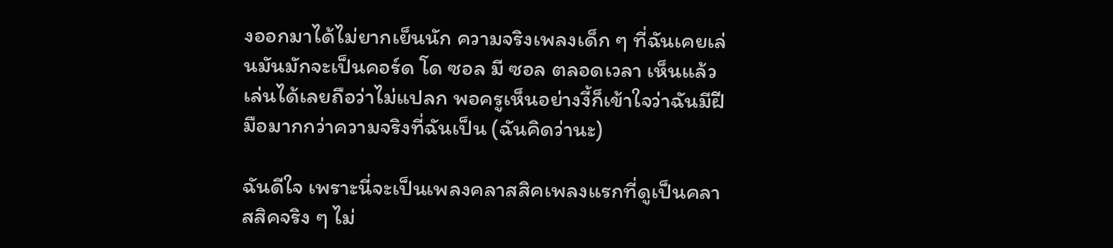งออกมาได้ไม่ยากเย็นนัก ความจริงเพลงเด็ก ๆ ที่ฉันเคยเล่นมันมักจะเป็นคอร์ด โด ซอล มี ซอล ตลอดเวลา เห็นแล้วเล่นได้เลยถือว่าไม่แปลก พอครูเห็นอย่างงี้ก็เข้าใจว่าฉันมีฝีมือมากกว่าความจริงที่ฉันเป็น (ฉันคิดว่านะ)

ฉันดีใจ เพราะนี่จะเป็นเพลงคลาสสิคเพลงแรกที่ดูเป็นคลาสสิคจริง ๆ ไม่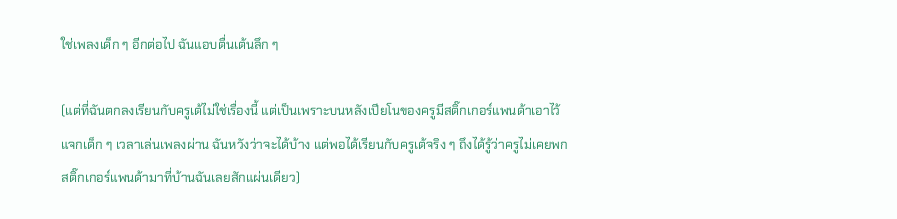ใช่เพลงเด็ก ๆ อีกต่อไป ฉันแอบตื่นเต้นลึก ๆ

(แต่ที่ฉันตกลงเรียนกับครูเต้ไม่ใช่เรื่องนี้ แต่เป็นเพราะบนหลังเปียโนของครูมีสติ๊กเกอร์แพนด้าเอาไว้แจกเด็ก ๆ เวลาเล่นเพลงผ่าน ฉันหวังว่าจะได้บ้าง แต่พอได้เรียนกับครูเต้จริง ๆ ถึงได้รู้ว่าครูไม่เคยพกสติ๊กเกอร์แพนด้ามาที่บ้านฉันเลยสักแผ่นเดียว)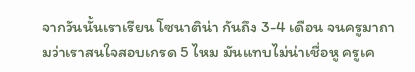จากวันนั้นเราเรียน โซนาติน่า กันถึง 3-4 เดือน จนครูมาถามว่าเราสนใจสอบเกรด 5 ไหม มันแทบไม่น่าเชื่อหู ครูเค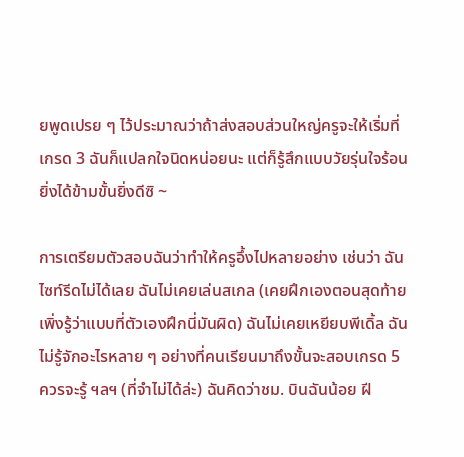ยพูดเปรย ๆ ไว้ประมาณว่าถ้าส่งสอบส่วนใหญ่ครูจะให้เริ่มที่เกรด 3 ฉันก็แปลกใจนิดหน่อยนะ แต่ก็รู้สึกแบบวัยรุ่นใจร้อน ยิ่งได้ข้ามขั้นยิ่งดีซิ ~

การเตรียมตัวสอบฉันว่าทำให้ครูอึ้งไปหลายอย่าง เช่นว่า ฉันไซท์รีดไม่ได้เลย ฉันไม่เคยเล่นสเกล (เคยฝึกเองตอนสุดท้ายเพิ่งรู้ว่าแบบที่ตัวเองฝึกนี่มันผิด) ฉันไม่เคยเหยียบพีเดิ้ล ฉันไม่รู้จักอะไรหลาย ๆ อย่างที่คนเรียนมาถึงขั้นจะสอบเกรด 5 ควรจะรู้ ฯลฯ (ที่จำไม่ได้ล่ะ) ฉันคิดว่าชม. บินฉันน้อย ฝี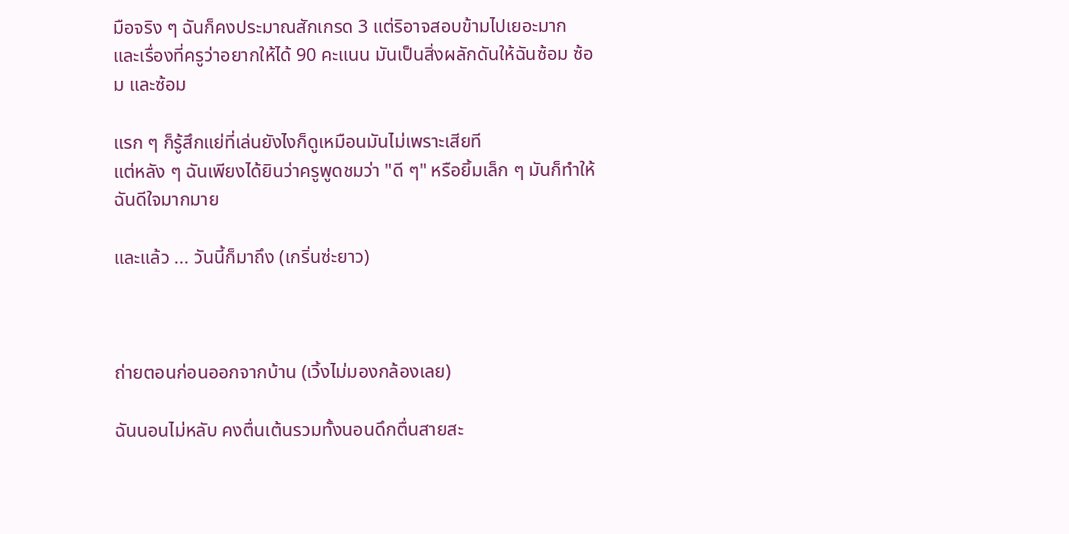มือจริง ๆ ฉันก็คงประมาณสักเกรด 3 แต่ริอาจสอบข้ามไปเยอะมาก และเรื่องที่ครูว่าอยากให้ได้ 90 คะแนน มันเป็นสิ่งผลักดันให้ฉันซ้อม ซ้อม และซ้อม

แรก ๆ ก็รู้สึกแย่ที่เล่นยังไงก็ดูเหมือนมันไม่เพราะเสียที
แต่หลัง ๆ ฉันเพียงได้ยินว่าครูพูดชมว่า "ดี ๆ" หรือยิ้มเล็ก ๆ มันก็ทำให้ฉันดีใจมากมาย

และแล้ว ... วันนี้ก็มาถึง (เกริ่นซ่ะยาว)



ถ่ายตอนก่อนออกจากบ้าน (เวิ้งไม่มองกล้องเลย)

ฉันนอนไม่หลับ คงตื่นเต้นรวมทั้งนอนดึกตื่นสายสะ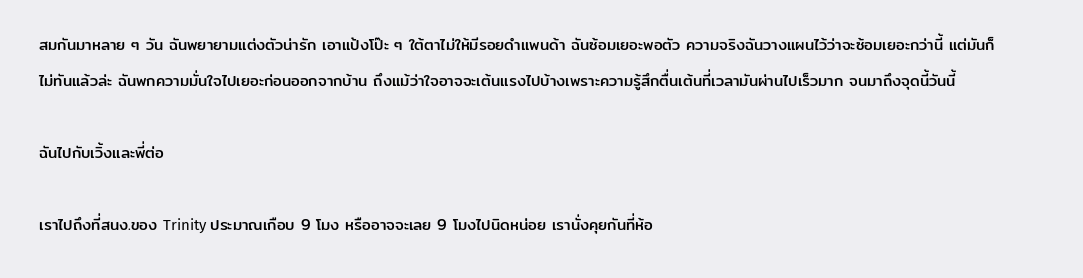สมกันมาหลาย ๆ วัน ฉันพยายามแต่งตัวน่ารัก เอาแป้งโป๊ะ ๆ ใต้ตาไม่ให้มีรอยดำแพนด้า ฉันซ้อมเยอะพอตัว ความจริงฉันวางแผนไว้ว่าจะซ้อมเยอะกว่านี้ แต่มันก็ไม่ทันแล้วล่ะ ฉันพกความมั่นใจไปเยอะก่อนออกจากบ้าน ถึงแม้ว่าใจอาจจะเต้นแรงไปบ้างเพราะความรู้สึกตื่นเต้นที่เวลามันผ่านไปเร็วมาก จนมาถึงจุดนี้วันนี้

ฉันไปกับเวิ้งและพี่ต่อ

เราไปถึงที่สนง.ของ Trinity ประมาณเกือบ 9 โมง หรืออาจจะเลย 9 โมงไปนิดหน่อย เรานั่งคุยกันที่ห้อ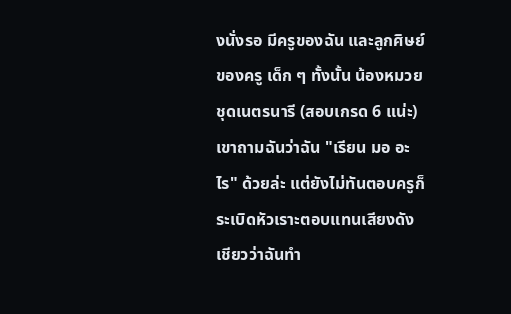งนั่งรอ มีครูของฉัน และลูกศิษย์ของครู เด็ก ๆ ทั้งนั้น น้องหมวยชุดเนตรนารี (สอบเกรด 6 แน่ะ) เขาถามฉันว่าฉัน "เรียน มอ อะไร" ด้วยล่ะ แต่ยังไม่ทันตอบครูก็ระเบิดหัวเราะตอบแทนเสียงดังเชียวว่าฉันทำ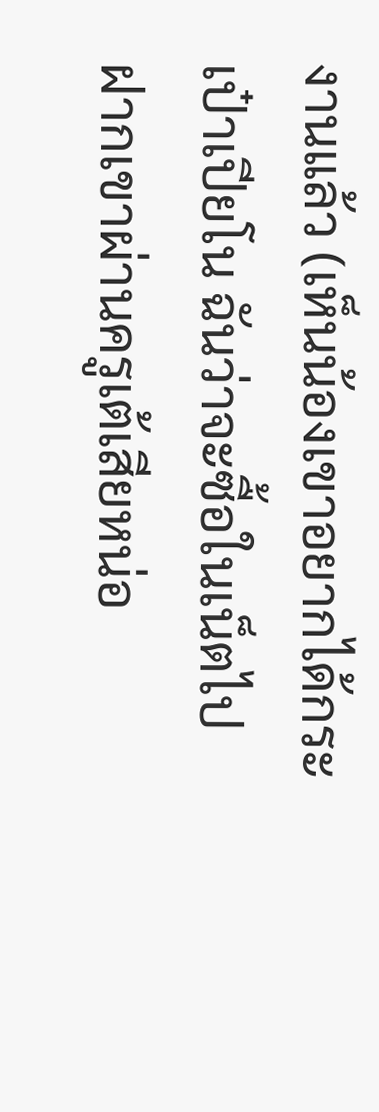งานแล้ว (เห็นน้องเขาอยากได้กระเป๋าเปียโน ฉันว่าจะซื้อในเน็ตไปฝากเขาผ่านครูเต้เสียหน่อ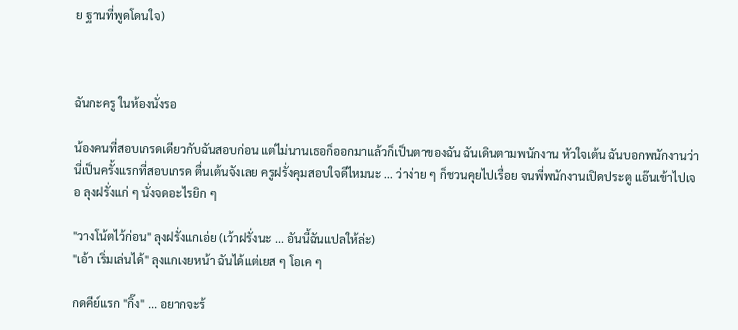ย ฐานที่พูดโดนใจ)



ฉันกะครู ในห้องนั่งรอ

น้องคนที่สอบเกรดเดียวกับฉันสอบก่อน แต่ไม่นานเธอก็ออกมาแล้วก็เป็นตาของฉัน ฉันเดินตามพนักงาน หัวใจเต้น ฉันบอกพนักงานว่า นี่เป็นครั้งแรกที่สอบเกรด ตื่นเต้นจังเลย ครูฝรั่งคุมสอบใจดีไหมนะ ... ว่าง่าย ๆ ก็ชวนคุยไปเรื่อย จนพี่พนักงานเปิดประตู แอ๊นเข้าไปเจอ ลุงฝรั่งแก่ ๆ นั่งจดอะไรยิก ๆ

"วางโน้ตไว้ก่อน" ลุงฝรั่งแกเอ่ย (เว้าฝรั่งนะ ... อันนี้ฉันแปลให้ล่ะ)
"เอ้า เริ่มเล่นได้" ลุงแกเงยหน้า ฉันได้แต่เยส ๆ โอเค ๆ

กดคีย์แรก "กิ๊ง" ... อยากจะร้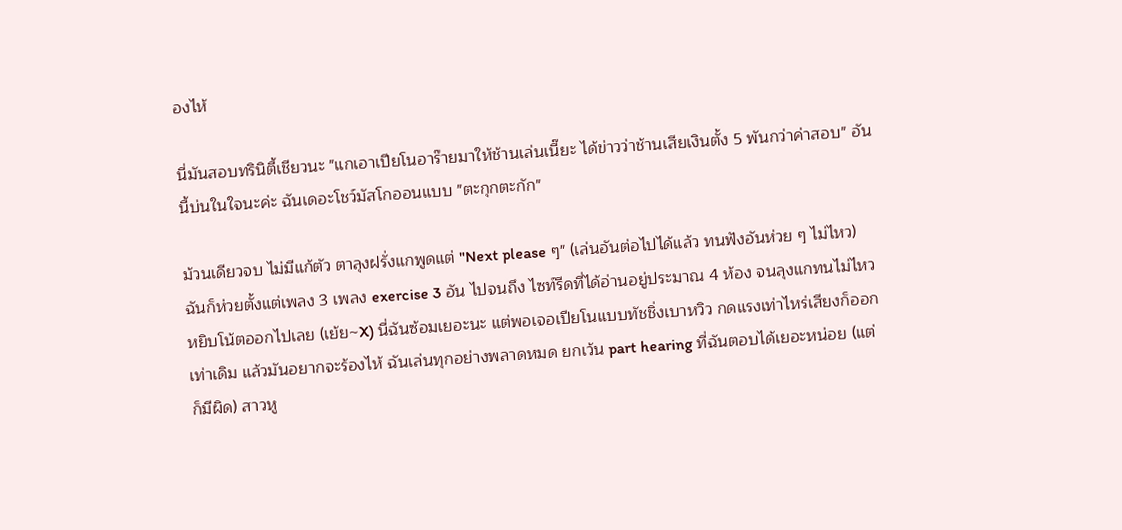องไห้

นี่มันสอบทรินิตี้เชียวนะ "แกเอาเปียโนอาร๊ายมาให้ช้านเล่นเนี๊ยะ ได้ข่าวว่าช้านเสียเงินตั้ง 5 พันกว่าค่าสอบ" อันนี้บ่นในใจนะค่ะ ฉันเดอะโชว์มัสโกออนแบบ "ตะกุกตะกัก"

ม้วนเดียวจบ ไม่มีแก้ตัว ตาลุงฝรั่งแกพูดแต่ "Next please ๆ" (เล่นอันต่อไปได้แล้ว ทนฟังอันห่วย ๆ ไม่ไหว) ฉันก็ห่วยตั้งแต่เพลง 3 เพลง exercise 3 อัน ไปจนถึง ไซท์รีดที่ได้อ่านอยู่ประมาณ 4 ห้อง จนลุงแกทนไม่ไหวหยิบโน้ตออกไปเลย (เย้ย~X) นี่ฉันซ้อมเยอะนะ แต่พอเจอเปียโนแบบทัชชิ่งเบาหวิว กดแรงเท่าไหร่เสียงก็ออกเท่าเดิม แล้วมันอยากจะร้องไห้ ฉันเล่นทุกอย่างพลาดหมด ยกเว้น part hearing ที่ฉันตอบได้เยอะหน่อย (แต่ก็มีผิด) สาวหู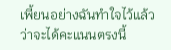เพี้ยนอย่างฉันทำใจไว้แล้วว่าจะได้คะแนนตรงนี้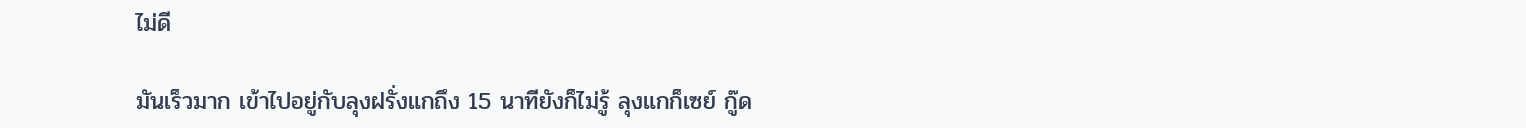ไม่ดี

มันเร็วมาก เข้าไปอยู่กับลุงฝรั่งแกถึง 15 นาทียังก็ไม่รู้ ลุงแกก็เซย์ กู๊ด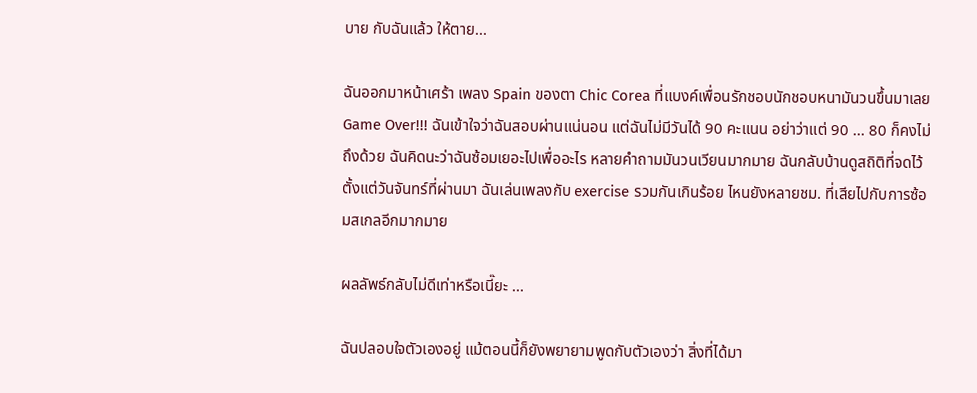บาย กับฉันแล้ว ให้ตาย...

ฉันออกมาหน้าเศร้า เพลง Spain ของตา Chic Corea ที่แบงค์เพื่อนรักชอบนักชอบหนามันวนขึ้นมาเลย Game Over!!! ฉันเข้าใจว่าฉันสอบผ่านแน่นอน แต่ฉันไม่มีวันได้ 90 คะแนน อย่าว่าแต่ 90 ... 80 ก็คงไม่ถึงด้วย ฉันคิดนะว่าฉันซ้อมเยอะไปเพื่ออะไร หลายคำถามมันวนเวียนมากมาย ฉันกลับบ้านดูสถิติที่จดไว้ ตั้งแต่วันจันทร์ที่ผ่านมา ฉันเล่นเพลงกับ exercise รวมกันเกินร้อย ไหนยังหลายชม. ที่เสียไปกับการซ้อมสเกลอีกมากมาย

ผลลัพธ์กลับไม่ดีเท่าหรือเนี๊ยะ ...

ฉันปลอบใจตัวเองอยู่ แม้ตอนนี้ก็ยังพยายามพูดกับตัวเองว่า สิ่งที่ได้มา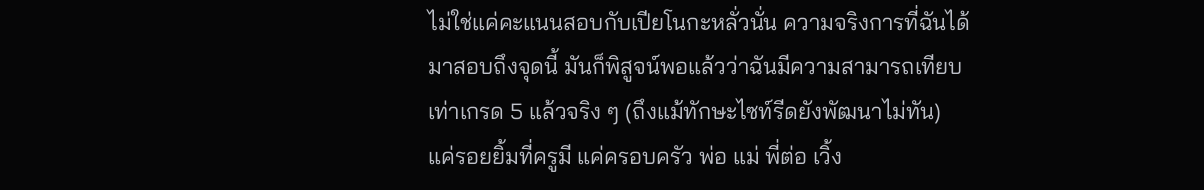ไม่ใช่แค่คะแนนสอบกับเปียโนกะหลั่วนั่น ความจริงการที่ฉันได้มาสอบถึงจุดนี้ มันก็พิสูจน์พอแล้วว่าฉันมีความสามารถเทียบเท่าเกรด 5 แล้วจริง ๆ (ถึงแม้ทักษะไซท์รีดยังพัฒนาไม่ทัน) แค่รอยยิ้มที่ครูมี แค่ครอบครัว พ่อ แม่ พี่ต่อ เวิ้ง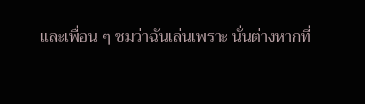และเพื่อน ๆ ชมว่าฉันเล่นเพราะ นั่นต่างหากที่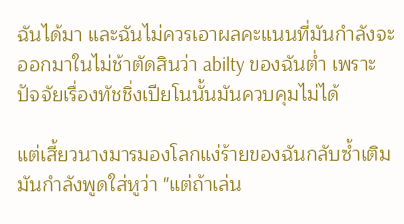ฉันได้มา และฉันไม่ควรเอาผลคะแนนที่มันกำลังจะออกมาในไม่ช้าตัดสินว่า abilty ของฉันต่ำ เพราะปัจจัยเรื่องทัชชิ่งเปียโนนั้นมันควบคุมไม่ได้

แต่เสี้ยวนางมารมองโลกแง่ร้ายของฉันกลับซ้ำเติม มันกำลังพูดใส่หูว่า "แต่ถ้าเล่น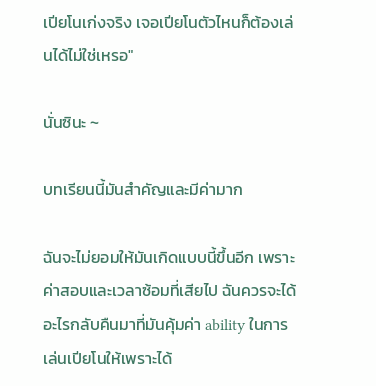เปียโนเก่งจริง เจอเปียโนตัวไหนก็ต้องเล่นได้ไม่ใช่เหรอ"

นั่นซินะ ~

บทเรียนนี้มันสำคัญและมีค่ามาก

ฉันจะไม่ยอมให้มันเกิดแบบนี้ขึ้นอีก เพราะค่าสอบและเวลาซ้อมที่เสียไป ฉันควรจะได้อะไรกลับคืนมาที่มันคุ้มค่า ability ในการเล่นเปียโนให้เพราะได้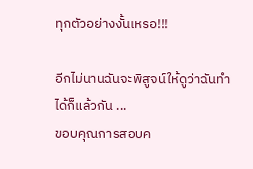ทุกตัวอย่างงั้นเหรอ!!!

อีกไม่นานฉันจะพิสูจน์ให้ดูว่าฉันทำได้ก็แล้วกัน ...
ขอบคุณการสอบค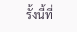รั้งนี้ที่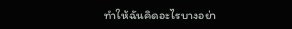ทำให้ฉันคิดอะไรบางอย่า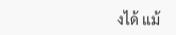งได้ แม้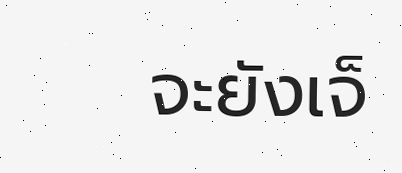จะยังเจ็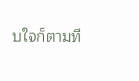บใจก็ตามที